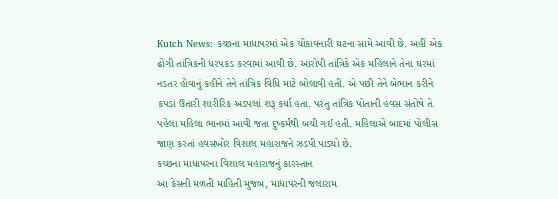Kutch News: કચ્છના માધાપરમાં એક ચોંકાવનારી ઘટના સામે આવી છે. અહીં એક ઢોંગી તાંત્રિકની ધરપકડ કરવામાં આવી છે. આરોપી તાંત્રિકે એક મહિલાને તેના ઘરમાં નડતર હોવાનું કહીને તેને તાંત્રિક વિધિ માટે બોલાવી હતી. એ પછી તેને બેભાન કરીને કપડાં ઉતારી શારીરિક અડપલાં શરૂ કર્યા હતા. પરંતુ તાંત્રિક પોતાની હવસ સંતોષે તે પહેલા મહિલા ભાનમાં આવી જતા દુષ્કર્મથી બચી ગઈ હતી. મહિલાએ બાદમાં પોલીસ જાણ કરતાં હવસખોર વિશાલ મહારાજને ઝડપી પાડ્યો છે.
કચ્છના માધાપરના વિશાલ મહારાજનું કારસ્તાન
આ કેસની મળતી માહિતી મુજબ, માધાપરની જલારામ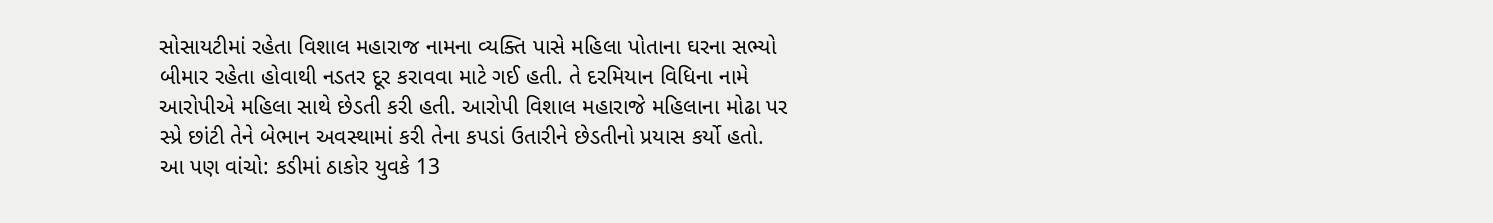સોસાયટીમાં રહેતા વિશાલ મહારાજ નામના વ્યક્તિ પાસે મહિલા પોતાના ઘરના સભ્યો બીમાર રહેતા હોવાથી નડતર દૂર કરાવવા માટે ગઈ હતી. તે દરમિયાન વિધિના નામે આરોપીએ મહિલા સાથે છેડતી કરી હતી. આરોપી વિશાલ મહારાજે મહિલાના મોઢા પર સ્પ્રે છાંટી તેને બેભાન અવસ્થામાં કરી તેના કપડાં ઉતારીને છેડતીનો પ્રયાસ કર્યો હતો.
આ પણ વાંચો: કડીમાં ઠાકોર યુવકે 13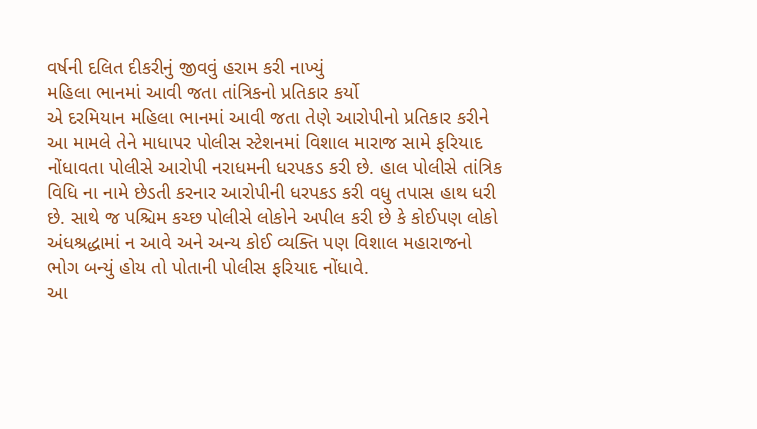વર્ષની દલિત દીકરીનું જીવવું હરામ કરી નાખ્યું
મહિલા ભાનમાં આવી જતા તાંત્રિકનો પ્રતિકાર કર્યો
એ દરમિયાન મહિલા ભાનમાં આવી જતા તેણે આરોપીનો પ્રતિકાર કરીને આ મામલે તેને માધાપર પોલીસ સ્ટેશનમાં વિશાલ મારાજ સામે ફરિયાદ નોંધાવતા પોલીસે આરોપી નરાધમની ધરપકડ કરી છે. હાલ પોલીસે તાંત્રિક વિધિ ના નામે છેડતી કરનાર આરોપીની ધરપકડ કરી વધુ તપાસ હાથ ધરી છે. સાથે જ પશ્ચિમ કચ્છ પોલીસે લોકોને અપીલ કરી છે કે કોઈપણ લોકો અંધશ્રદ્ધામાં ન આવે અને અન્ય કોઈ વ્યક્તિ પણ વિશાલ મહારાજનો ભોગ બન્યું હોય તો પોતાની પોલીસ ફરિયાદ નોંધાવે.
આ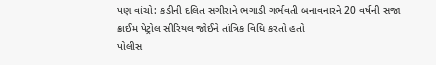પણ વાંચો: કડીની દલિત સગીરાને ભગાડી ગર્ભવતી બનાવનારને 20 વર્ષની સજા
ક્રાઈમ પેટ્રોલ સીરિયલ જોઈને તાંત્રિક વિધિ કરતો હતો
પોલીસ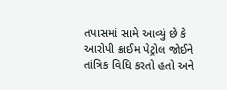તપાસમાં સામે આવ્યું છે કે આરોપી ક્રાઈમ પેટ્રોલ જોઈને તાંત્રિક વિધિ કરતો હતો અને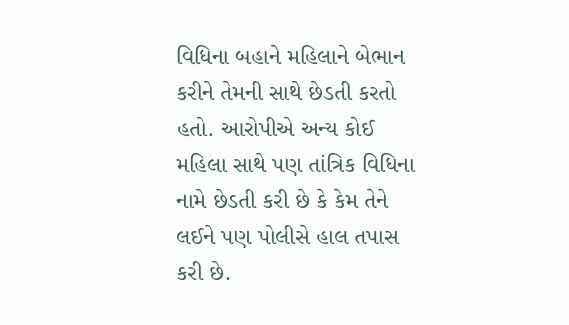વિધિના બહાને મહિલાને બેભાન કરીને તેમની સાથે છેડતી કરતો હતો. આરોપીએ અન્ય કોઈ મહિલા સાથે પણ તાંત્રિક વિધિના નામે છેડતી કરી છે કે કેમ તેને લઈને પણ પોલીસે હાલ તપાસ કરી છે.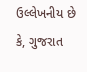ઉલ્લેખનીય છે કે, ગુજરાત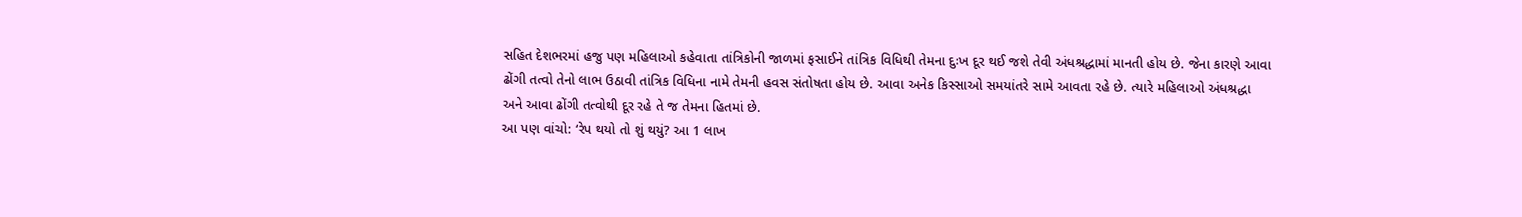સહિત દેશભરમાં હજુ પણ મહિલાઓ કહેવાતા તાંત્રિકોની જાળમાં ફસાઈને તાંત્રિક વિધિથી તેમના દુઃખ દૂર થઈ જશે તેવી અંધશ્રદ્ધામાં માનતી હોય છે. જેના કારણે આવા ઢોંગી તત્વો તેનો લાભ ઉઠાવી તાંત્રિક વિધિના નામે તેમની હવસ સંતોષતા હોય છે. આવા અનેક કિસ્સાઓ સમયાંતરે સામે આવતા રહે છે. ત્યારે મહિલાઓ અંધશ્રદ્ધા અને આવા ઢોંગી તત્વોથી દૂર રહે તે જ તેમના હિતમાં છે.
આ પણ વાંચો: ‘રેપ થયો તો શું થયું? આ 1 લાખ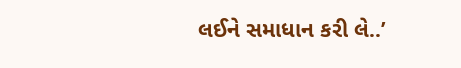લઈને સમાધાન કરી લે..’